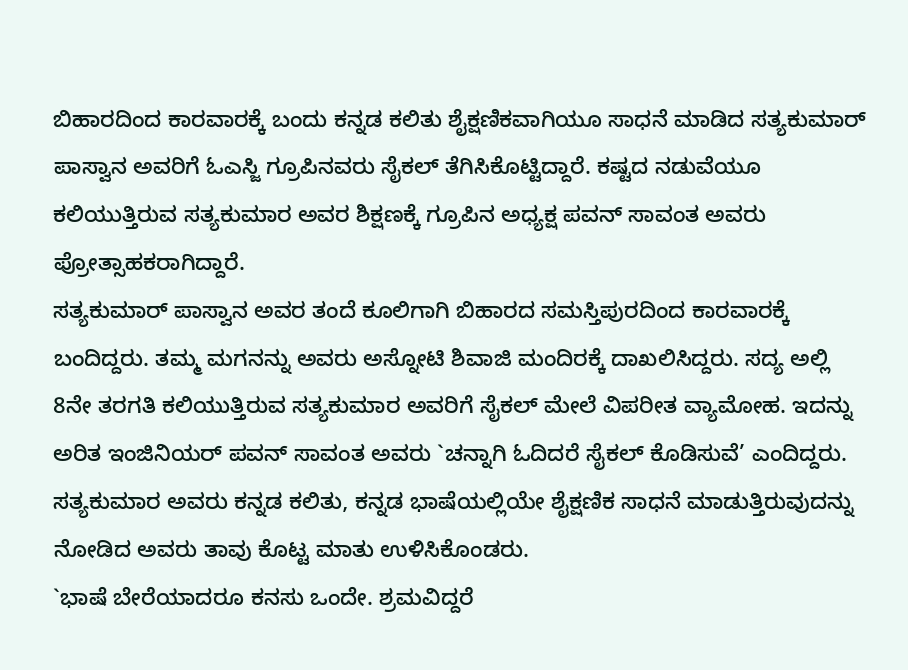ಬಿಹಾರದಿಂದ ಕಾರವಾರಕ್ಕೆ ಬಂದು ಕನ್ನಡ ಕಲಿತು ಶೈಕ್ಷಣಿಕವಾಗಿಯೂ ಸಾಧನೆ ಮಾಡಿದ ಸತ್ಯಕುಮಾರ್ ಪಾಸ್ವಾನ ಅವರಿಗೆ ಓಎಸ್ಜಿ ಗ್ರೂಪಿನವರು ಸೈಕಲ್ ತೆಗಿಸಿಕೊಟ್ಟಿದ್ದಾರೆ. ಕಷ್ಟದ ನಡುವೆಯೂ ಕಲಿಯುತ್ತಿರುವ ಸತ್ಯಕುಮಾರ ಅವರ ಶಿಕ್ಷಣಕ್ಕೆ ಗ್ರೂಪಿನ ಅಧ್ಯಕ್ಷ ಪವನ್ ಸಾವಂತ ಅವರು ಪ್ರೋತ್ಸಾಹಕರಾಗಿದ್ದಾರೆ.
ಸತ್ಯಕುಮಾರ್ ಪಾಸ್ವಾನ ಅವರ ತಂದೆ ಕೂಲಿಗಾಗಿ ಬಿಹಾರದ ಸಮಸ್ತಿಪುರದಿಂದ ಕಾರವಾರಕ್ಕೆ ಬಂದಿದ್ದರು. ತಮ್ಮ ಮಗನನ್ನು ಅವರು ಅಸ್ನೋಟಿ ಶಿವಾಜಿ ಮಂದಿರಕ್ಕೆ ದಾಖಲಿಸಿದ್ದರು. ಸದ್ಯ ಅಲ್ಲಿ 8ನೇ ತರಗತಿ ಕಲಿಯುತ್ತಿರುವ ಸತ್ಯಕುಮಾರ ಅವರಿಗೆ ಸೈಕಲ್ ಮೇಲೆ ವಿಪರೀತ ವ್ಯಾಮೋಹ. ಇದನ್ನು ಅರಿತ ಇಂಜಿನಿಯರ್ ಪವನ್ ಸಾವಂತ ಅವರು `ಚನ್ನಾಗಿ ಓದಿದರೆ ಸೈಕಲ್ ಕೊಡಿಸುವೆ’ ಎಂದಿದ್ದರು. ಸತ್ಯಕುಮಾರ ಅವರು ಕನ್ನಡ ಕಲಿತು, ಕನ್ನಡ ಭಾಷೆಯಲ್ಲಿಯೇ ಶೈಕ್ಷಣಿಕ ಸಾಧನೆ ಮಾಡುತ್ತಿರುವುದನ್ನು ನೋಡಿದ ಅವರು ತಾವು ಕೊಟ್ಟ ಮಾತು ಉಳಿಸಿಕೊಂಡರು.
`ಭಾಷೆ ಬೇರೆಯಾದರೂ ಕನಸು ಒಂದೇ. ಶ್ರಮವಿದ್ದರೆ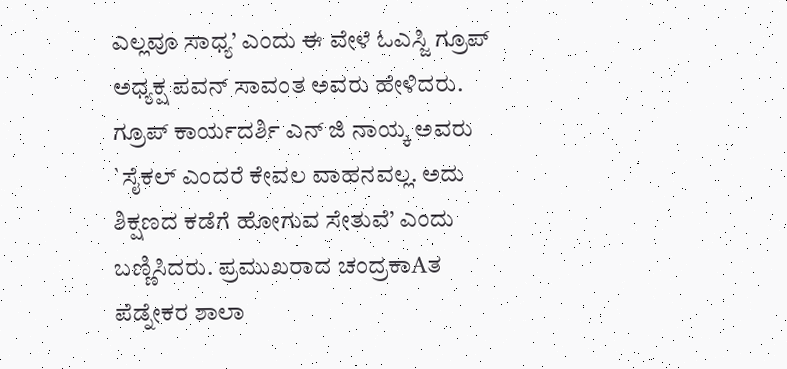ಎಲ್ಲವೂ ಸಾಧ್ಯ’ ಎಂದು ಈ ವೇಳೆ ಓಎಸ್ಜಿ ಗ್ರೂಪ್ ಅಧ್ಯಕ್ಷ ಪವನ್ ಸಾವಂತ ಅವರು ಹೇಳಿದರು. ಗ್ರೂಪ್ ಕಾರ್ಯದರ್ಶಿ ಎನ್ ಜಿ ನಾಯ್ಕ ಅವರು `ಸೈಕಲ್ ಎಂದರೆ ಕೇವಲ ವಾಹನವಲ್ಲ. ಅದು ಶಿಕ್ಷಣದ ಕಡೆಗೆ ಹೋಗುವ ಸೇತುವೆ’ ಎಂದು ಬಣ್ಣಿಸಿದರು. ಪ್ರಮುಖರಾದ ಚಂದ್ರಕಾAತ ಪೆಡ್ನೇಕರ ಶಾಲಾ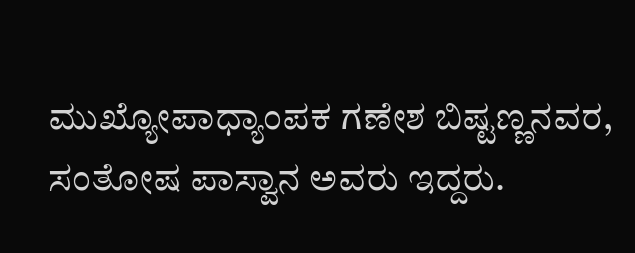ಮುಖ್ಯೋಪಾಧ್ಯಾಂಪಕ ಗಣೇಶ ಬಿಷ್ಟಣ್ಣನವರ, ಸಂತೋಷ ಪಾಸ್ವಾನ ಅವರು ಇದ್ದರು.